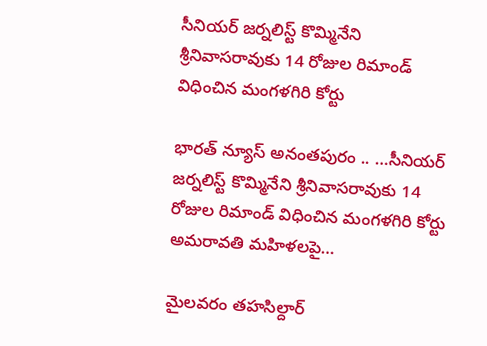సీనియర్ జర్నలిస్ట్ కొమ్మినేని శ్రీనివాసరావుకు 14 రోజుల రిమాండ్ విధించిన మంగళగిరి కోర్టు

భారత్ న్యూస్ అనంతపురం .. …సీనియర్ జర్నలిస్ట్ కొమ్మినేని శ్రీనివాసరావుకు 14 రోజుల రిమాండ్ విధించిన మంగళగిరి కోర్టు అమరావతి మహిళలపై…

మైలవరం తహసిల్దార్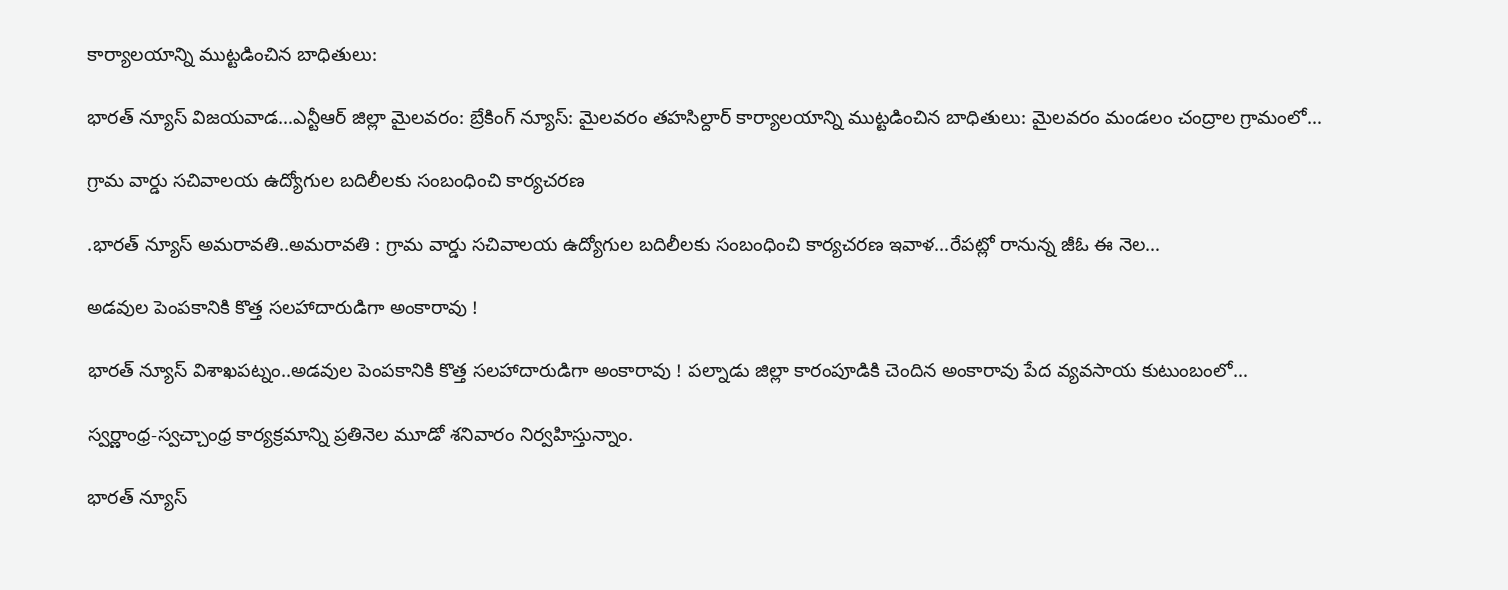కార్యాలయాన్ని ముట్టడించిన బాధితులు:

భారత్ న్యూస్ విజయవాడ…ఎన్టీఆర్ జిల్లా మైలవరం: బ్రేకింగ్ న్యూస్: మైలవరం తహసిల్దార్ కార్యాలయాన్ని ముట్టడించిన బాధితులు: మైలవరం మండలం చంద్రాల గ్రామంలో…

గ్రామ వార్డు సచివాలయ ఉద్యోగుల బదిలీలకు సంబంధించి కార్యచరణ

.భారత్ న్యూస్ అమరావతి..అమరావతి : గ్రామ వార్డు సచివాలయ ఉద్యోగుల బదిలీలకు సంబంధించి కార్యచరణ ఇవాళ…రేపట్లో రానున్న జీఓ ఈ నెల…

అడవుల పెంపకానికి కొత్త సలహాదారుడిగా అంకారావు !

భారత్ న్యూస్ విశాఖపట్నం..అడవుల పెంపకానికి కొత్త సలహాదారుడిగా అంకారావు ! పల్నాడు జిల్లా కారంపూడికి చెందిన అంకారావు పేద వ్యవసాయ కుటుంబంలో…

స్వర్ణాంధ్ర-స్వచ్చాంధ్ర కార్యక్రమాన్ని ప్రతినెల మూడో శనివారం నిర్వహిస్తున్నాం.

భారత్ న్యూస్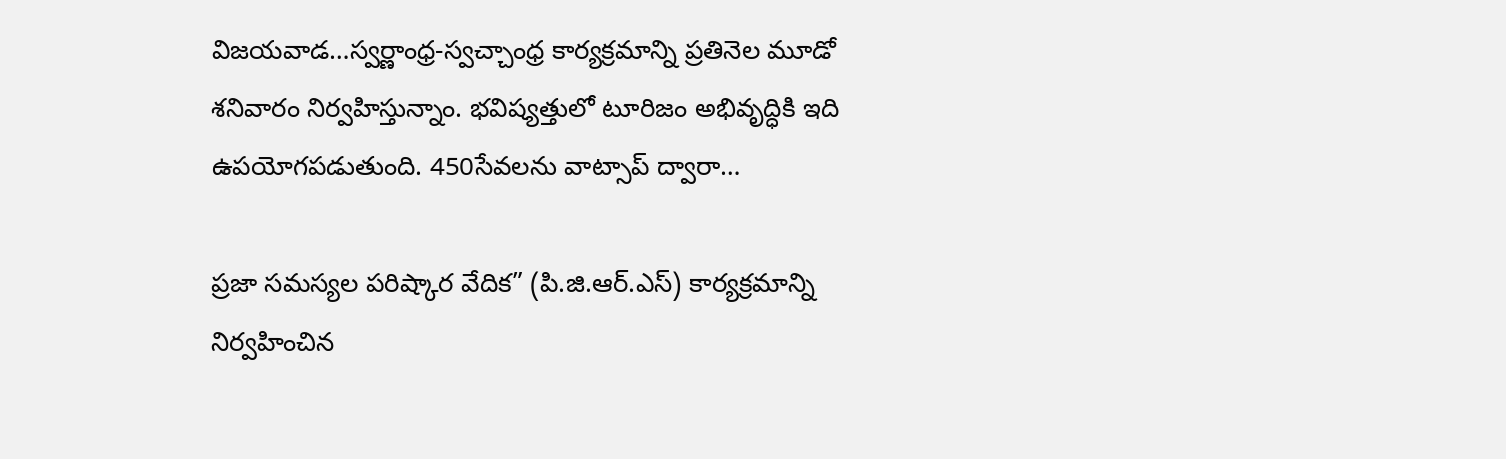విజయవాడ…స్వర్ణాంధ్ర-స్వచ్చాంధ్ర కార్యక్రమాన్ని ప్రతినెల మూడో శనివారం నిర్వహిస్తున్నాం. భవిష్యత్తులో టూరిజం అభివృద్ధికి ఇది ఉపయోగపడుతుంది. 450సేవలను వాట్సాప్ ద్వారా…

ప్రజా సమస్యల పరిష్కార వేదిక” (పి.జి.ఆర్.ఎస్) కార్యక్రమాన్ని నిర్వహించిన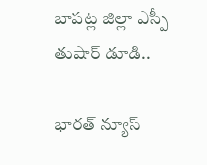బాపట్ల జిల్లా ఎస్పీ తుషార్ డూడి..

భారత్ న్యూస్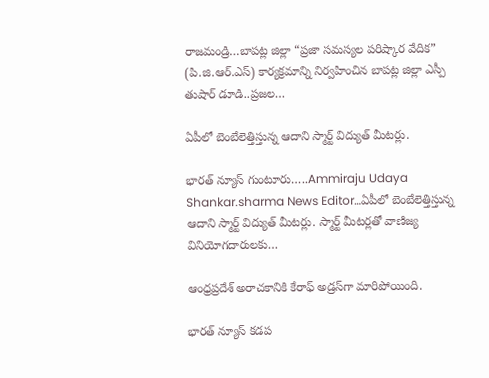రాజమండ్రి…బాపట్ల జిల్లా “ప్రజా సమస్యల పరిష్కార వేదిక” (పి.జి.ఆర్.ఎస్) కార్యక్రమాన్ని నిర్వహించిన బాపట్ల జిల్లా ఎస్పీ తుషార్ డూడి..ప్రజల…

ఏపీలో బెంబేలెత్తిస్తున్న ఆదాని స్మార్ట్ విద్యుత్ మీటర్లు.

భారత్ న్యూస్ గుంటూరు…..Ammiraju Udaya Shankar.sharma News Editor…ఏపీలో బెంబేలెత్తిస్తున్న ఆదాని స్మార్ట్ విద్యుత్ మీటర్లు. స్మార్ట్ మీటర్లతో వాణిజ్య వినియోగదారులకు…

ఆంధ్రప్రదేశ్‌ అరాచకానికి కేరాఫ్‌ అడ్రస్‌గా మారిపోయింది.

భారత్ న్యూస్ కడప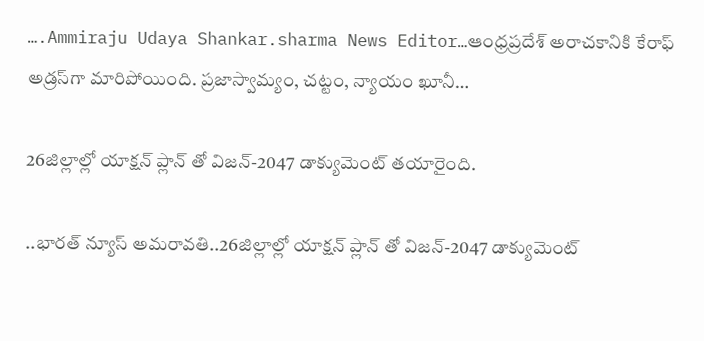….Ammiraju Udaya Shankar.sharma News Editor…ఆంధ్రప్రదేశ్‌ అరాచకానికి కేరాఫ్‌ అడ్రస్‌గా మారిపోయింది. ప్రజాస్వామ్యం, చట్టం, న్యాయం ఖూనీ…

26జిల్లాల్లో యాక్షన్ ప్లాన్ తో విజన్-2047 డాక్యుమెంట్ తయారైంది.

..భారత్ న్యూస్ అమరావతి..26జిల్లాల్లో యాక్షన్ ప్లాన్ తో విజన్-2047 డాక్యుమెంట్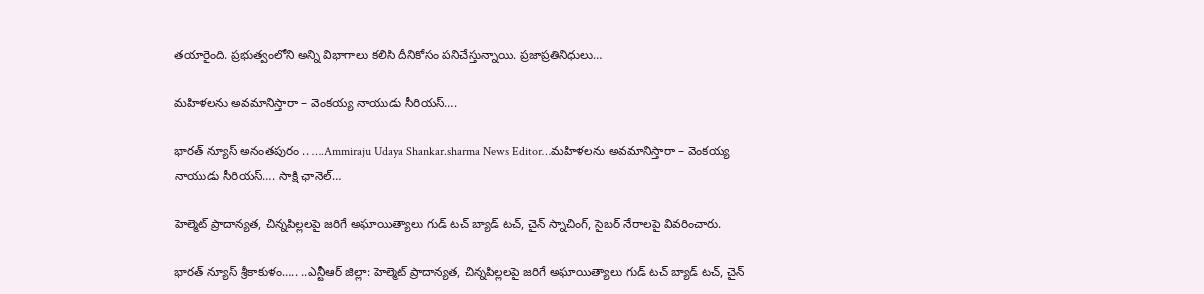తయారైంది. ప్రభుత్వంలోని అన్ని విభాగాలు కలిసి దీనికోసం పనిచేస్తున్నాయి. ప్రజాప్రతినిధులు…

మహిళలను అవమానిస్తారా – వెంకయ్య నాయుడు సీరియస్….

భారత్ న్యూస్ అనంతపురం .. ….Ammiraju Udaya Shankar.sharma News Editor…మహిళలను అవమానిస్తారా – వెంకయ్య నాయుడు సీరియస్…. సాక్షి ఛానెల్…

హెల్మెట్ ప్రాదాన్యత, చిన్నపిల్లలపై జరిగే అఘాయిత్యాలు గుడ్ టచ్ బ్యాడ్ టచ్, చైన్ స్నాచింగ్, సైబర్ నేరాలపై వివరించారు.

భారత్ న్యూస్ శ్రీకాకుళం….. ..ఎన్టీఆర్ జిల్లా: హెల్మెట్ ప్రాదాన్యత, చిన్నపిల్లలపై జరిగే అఘాయిత్యాలు గుడ్ టచ్ బ్యాడ్ టచ్, చైన్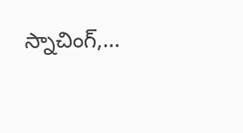స్నాచింగ్,…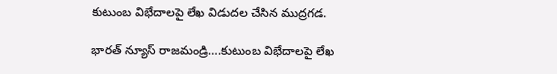కుటుంబ విభేదాలపై లేఖ విడుదల చేసిన ముద్రగడ.

భారత్ న్యూస్ రాజమండ్రి….కుటుంబ విభేదాలపై లేఖ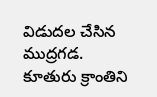విడుదల చేసిన ముద్రగడ. కూతురు క్రాంతిని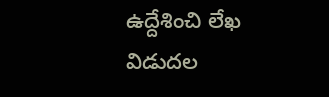ఉద్దేశించి లేఖ విడుదల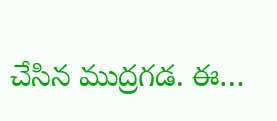చేసిన ముద్రగడ. ఈ…